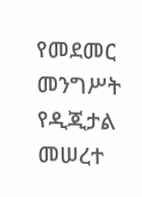የመደመር መንግሥት የዲጂታል መሠረተ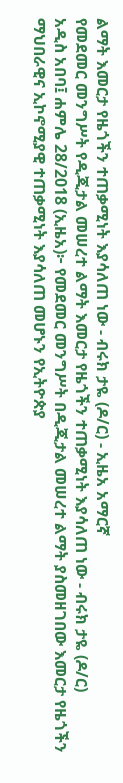ልማት እመርታ የዜጎችን ተጠቃሚነት እያሳለጠ ነው - ብሩክ ታዬ (ዶ/ር) - ኢዜአ አማርኛ
የመደመር መንግሥት የዲጂታል መሠረተ ልማት እመርታ የዜጎችን ተጠቃሚነት እያሳለጠ ነው - ብሩክ ታዬ (ዶ/ር)
አዲስ አበባ፤ ሐምሌ 28/2018 (ኢዜአ)፦ የመደመር መንግሥት በዲጂታል መሠረተ ልማት ያስመዘገበው እመርታ የዜጎችን ማህበራዊና ኢኮኖሚያዊ ተጠቃሚነት እያሳለጠ መሆኑን የኢትዮጵያ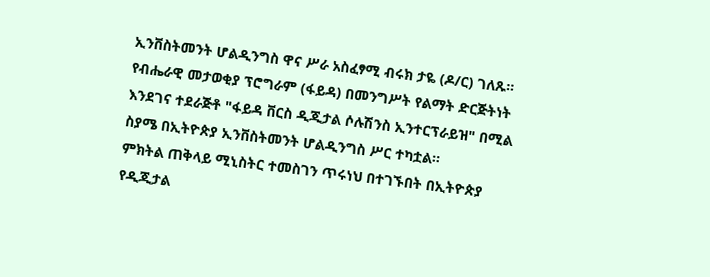ኢንቨስትመንት ሆልዲንግስ ዋና ሥራ አስፈፃሚ ብሩክ ታዬ (ዶ/ር) ገለጹ።
የብሔራዊ መታወቂያ ፕሮግራም (ፋይዳ) በመንግሥት የልማት ድርጅትነት እንደገና ተደራጅቶ "ፋይዳ ቨርስ ዲጂታል ሶሉሽንስ ኢንተርፕራይዝ" በሚል ስያሜ በኢትዮጵያ ኢንቨስትመንት ሆልዲንግስ ሥር ተካቷል።
ምክትል ጠቅላይ ሚኒስትር ተመስገን ጥሩነህ በተገኙበት በኢትዮጵያ የዲጂታል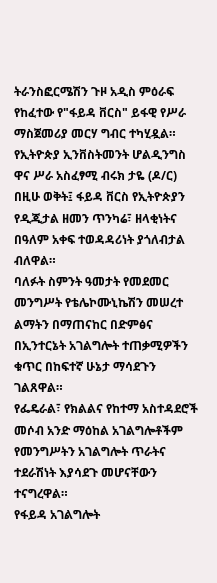ትራንስፎርሜሽን ጉዞ አዲስ ምዕራፍ የከፈተው የ"ፋይዳ ቨርስ" ይፋዊ የሥራ ማስጀመሪያ መርሃ ግብር ተካሂዷል።
የኢትዮጵያ ኢንቨስትመንት ሆልዲንግስ ዋና ሥራ አስፈፃሚ ብሩክ ታዬ (ዶ/ር) በዚሁ ወቅት፤ ፋይዳ ቨርስ የኢትዮጵያን የዲጂታል ዘመን ጥንካሬ፣ ዘላቂነትና በዓለም አቀፍ ተወዳዳሪነት ያጎለብታል ብለዋል።
ባለፉት ስምንት ዓመታት የመደመር መንግሥት የቴሌኮሙኒኬሽን መሠረተ ልማትን በማጠናከር በድምፅና በኢንተርኔት አገልግሎት ተጠቃሚዎችን ቁጥር በከፍተኛ ሁኔታ ማሳደጉን ገልጸዋል።
የፌዴራል፣ የክልልና የከተማ አስተዳደሮች መሶብ አንድ ማዕከል አገልግሎቶችም የመንግሥትን አገልግሎት ጥራትና ተደራሽነት እያሳደጉ መሆናቸውን ተናግረዋል።
የፋይዳ አገልግሎት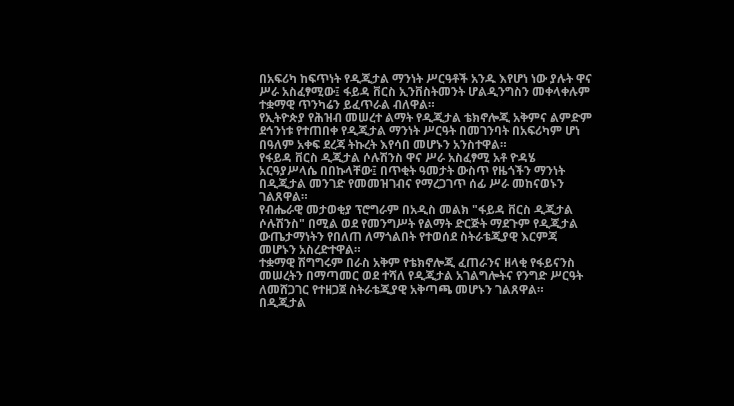በአፍሪካ ከፍጥነት የዲጂታል ማንነት ሥርዓቶች አንዱ እየሆነ ነው ያሉት ዋና ሥራ አስፈፃሚው፤ ፋይዳ ቨርስ ኢንቨስትመንት ሆልዲንግስን መቀላቀሉም ተቋማዊ ጥንካሬን ይፈጥራል ብለዋል።
የኢትዮጵያ የሕዝብ መሠረተ ልማት የዲጂታል ቴክኖሎጂ አቅምና ልምድም ደኅንነቱ የተጠበቀ የዲጂታል ማንነት ሥርዓት በመገንባት በአፍሪካም ሆነ በዓለም አቀፍ ደረጃ ትኩረት እየሳበ መሆኑን አንስተዋል።
የፋይዳ ቨርስ ዲጂታል ሶሉሽንስ ዋና ሥራ አስፈፃሚ አቶ ዮዳሄ አርዓያሥላሴ በበኩላቸው፤ በጥቂት ዓመታት ውስጥ የዜጎችን ማንነት በዲጂታል መንገድ የመመዝገብና የማረጋገጥ ሰፊ ሥራ መከናወኑን ገልጸዋል።
የብሔራዊ መታወቂያ ፕሮግራም በአዲስ መልክ "ፋይዳ ቨርስ ዲጂታል ሶሉሽንስ" በሚል ወደ የመንግሥት የልማት ድርጅት ማደጉም የዲጂታል ውጤታማነትን የበለጠ ለማጎልበት የተወሰደ ስትራቴጂያዊ እርምጃ መሆኑን አስረድተዋል።
ተቋማዊ ሽግግሩም በራስ አቅም የቴክኖሎጂ ፈጠራንና ዘላቂ የፋይናንስ መሠረትን በማጣመር ወደ ተሻለ የዲጂታል አገልግሎትና የንግድ ሥርዓት ለመሸጋገር የተዘጋጀ ስትራቴጂያዊ አቅጣጫ መሆኑን ገልጸዋል።
በዲጂታል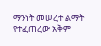ማንነት መሠረተ ልማት የተፈጠረው አቅም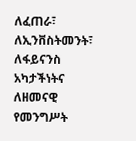ለፈጠራ፣ ለኢንቨስትመንት፣ ለፋይናንስ አካታችነትና ለዘመናዊ የመንግሥት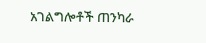አገልግሎቶች ጠንካራ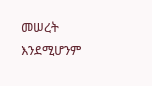መሠረት እንደሚሆንም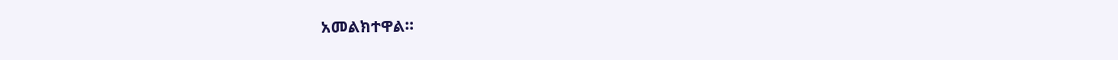አመልክተዋል።